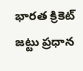భారత క్రికెట్ జట్టు ప్రధాన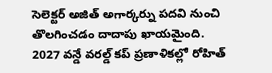సెలెక్టర్ అజిత్ అగార్కర్ను పదవి నుంచి తొలగించడం దాదాపు ఖాయమైంది.
2027 వన్డే వరల్డ్ కప్ ప్రణాళికల్లో రోహిత్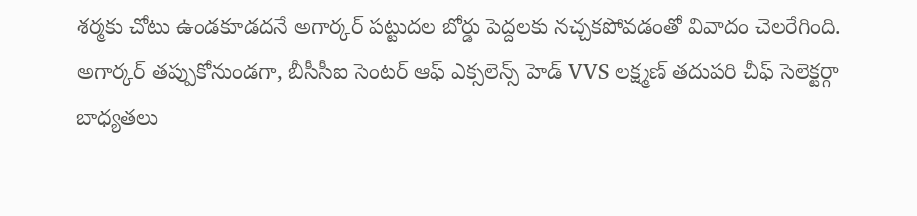శర్మకు చోటు ఉండకూడదనే అగార్కర్ పట్టుదల బోర్డు పెద్దలకు నచ్చకపోవడంతో వివాదం చెలరేగింది.
అగార్కర్ తప్పుకోనుండగా, బీసీసీఐ సెంటర్ ఆఫ్ ఎక్సలెన్స్ హెడ్ VVS లక్ష్మణ్ తదుపరి చీఫ్ సెలెక్టర్గా బాధ్యతలు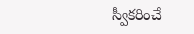స్వీకరించే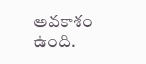అవకాశం ఉంది.